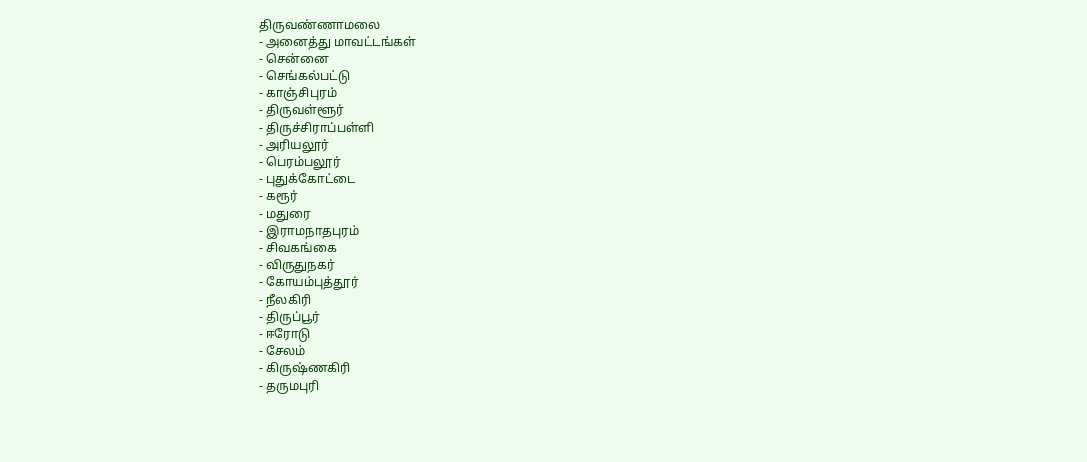திருவண்ணாமலை
- அனைத்து மாவட்டங்கள்
- சென்னை
- செங்கல்பட்டு
- காஞ்சிபுரம்
- திருவள்ளூர்
- திருச்சிராப்பள்ளி
- அரியலூர்
- பெரம்பலூர்
- புதுக்கோட்டை
- கரூர்
- மதுரை
- இராமநாதபுரம்
- சிவகங்கை
- விருதுநகர்
- கோயம்புத்தூர்
- நீலகிரி
- திருப்பூர்
- ஈரோடு
- சேலம்
- கிருஷ்ணகிரி
- தருமபுரி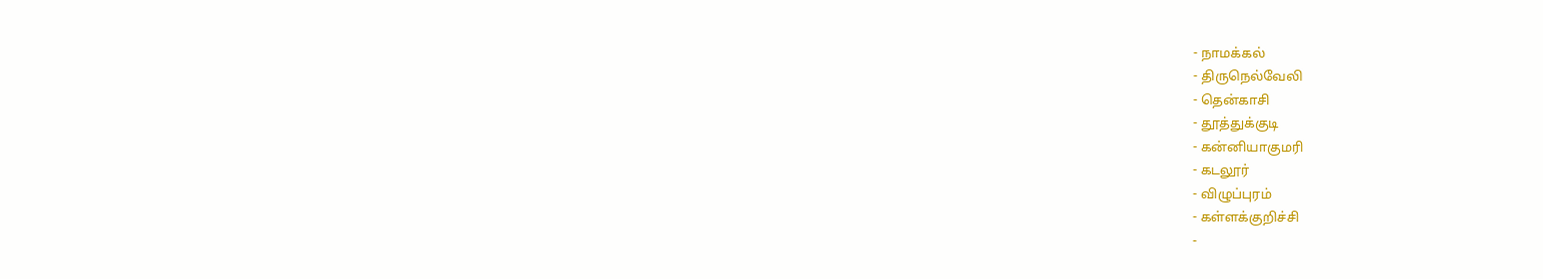- நாமக்கல்
- திருநெல்வேலி
- தென்காசி
- தூத்துக்குடி
- கன்னியாகுமரி
- கடலூர்
- விழுப்புரம்
- கள்ளக்குறிச்சி
-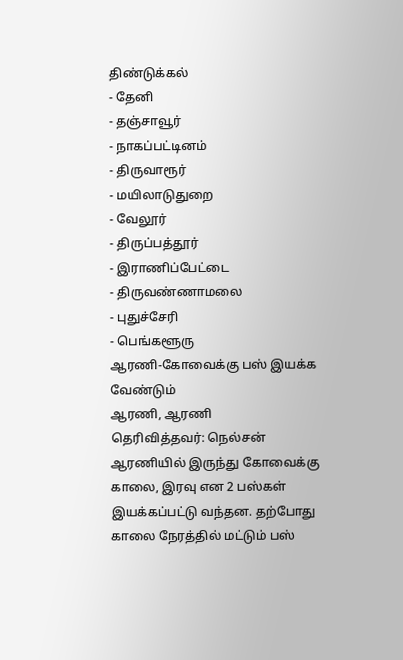திண்டுக்கல்
- தேனி
- தஞ்சாவூர்
- நாகப்பட்டினம்
- திருவாரூர்
- மயிலாடுதுறை
- வேலூர்
- திருப்பத்தூர்
- இராணிப்பேட்டை
- திருவண்ணாமலை
- புதுச்சேரி
- பெங்களூரு
ஆரணி-கோவைக்கு பஸ் இயக்க வேண்டும்
ஆரணி, ஆரணி
தெரிவித்தவர்: நெல்சன்
ஆரணியில் இருந்து கோவைக்கு காலை, இரவு என 2 பஸ்கள் இயக்கப்பட்டு வந்தன. தற்போது காலை நேரத்தில் மட்டும் பஸ்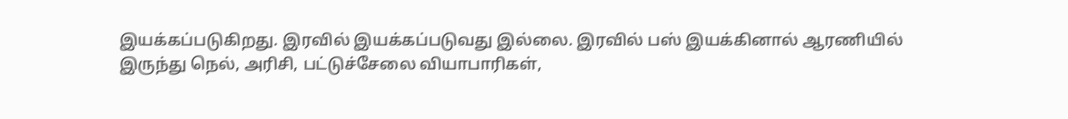இயக்கப்படுகிறது. இரவில் இயக்கப்படுவது இல்லை. இரவில் பஸ் இயக்கினால் ஆரணியில் இருந்து நெல், அரிசி, பட்டுச்சேலை வியாபாரிகள்,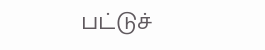பட்டுச்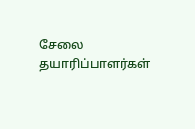சேலை தயாரிப்பாளர்கள்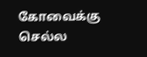கோவைக்கு செல்ல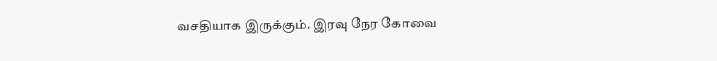வசதியாக இருக்கும். இரவு நேர கோவை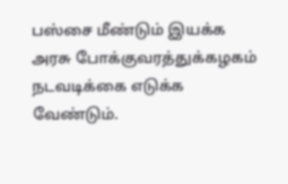பஸ்சை மீண்டும் இயக்க அரசு போக்குவரத்துக்கழகம் நடவடிக்கை எடுக்க வேண்டும்.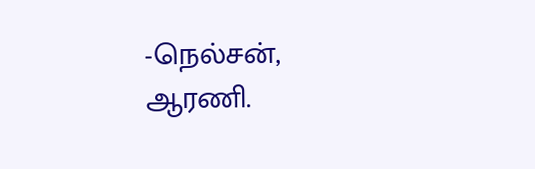-நெல்சன், ஆரணி.